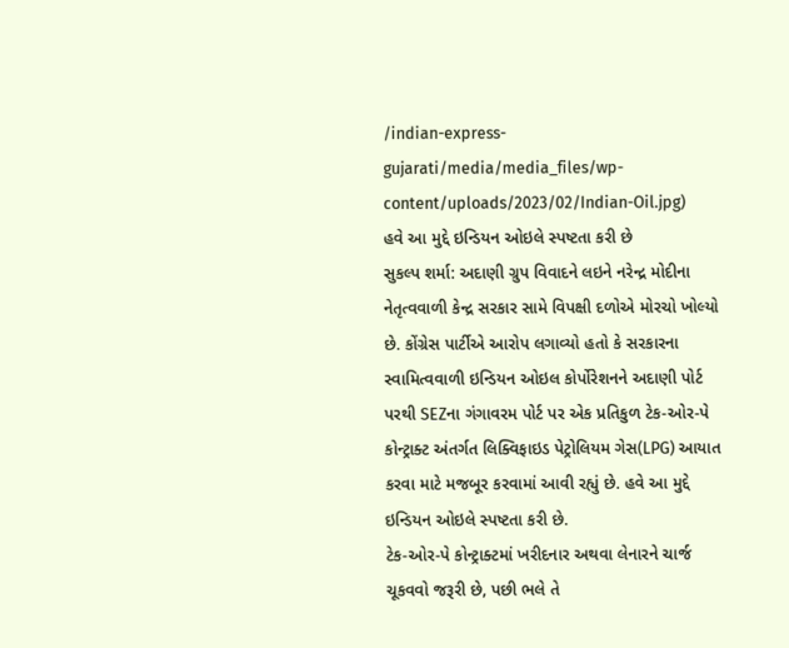/indian-express-gujarati/media/media_files/wp-content/uploads/2023/02/Indian-Oil.jpg)
હવે આ મુદ્દે ઇન્ડિયન ઓઇલે સ્પષ્ટતા કરી છે
સુકલ્પ શર્મા: અદાણી ગ્રુપ વિવાદને લઇને નરેન્દ્ર મોદીના નેતૃત્વવાળી કેન્દ્ર સરકાર સામે વિપક્ષી દળોએ મોરચો ખોલ્યો છે. કોંગ્રેસ પાર્ટીએ આરોપ લગાવ્યો હતો કે સરકારના સ્વામિત્વવાળી ઇન્ડિયન ઓઇલ કોર્પોરેશનને અદાણી પોર્ટ પરથી SEZના ગંગાવરમ પોર્ટ પર એક પ્રતિકુળ ટેક-ઓર-પે કોન્ટ્રાક્ટ અંતર્ગત લિક્વિફાઇડ પેટ્રોલિયમ ગેસ(LPG) આયાત કરવા માટે મજબૂર કરવામાં આવી રહ્યું છે. હવે આ મુદ્દે ઇન્ડિયન ઓઇલે સ્પષ્ટતા કરી છે.
ટેક-ઓર-પે કોન્ટ્રાક્ટમાં ખરીદનાર અથવા લેનારને ચાર્જ ચૂકવવો જરૂરી છે, પછી ભલે તે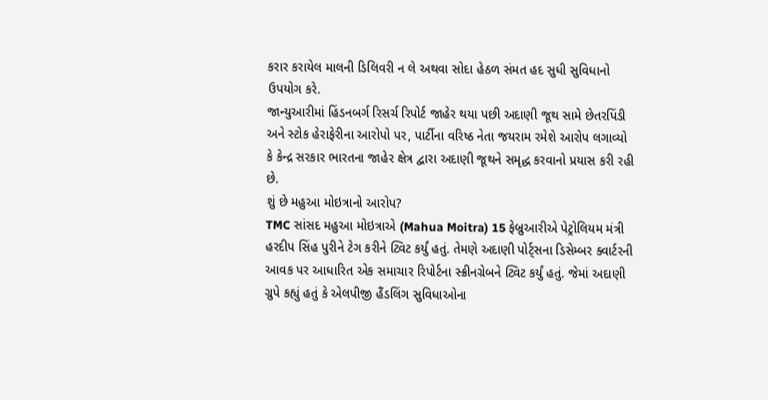કરાર કરાયેલ માલની ડિલિવરી ન લે અથવા સોદા હેઠળ સંમત હદ સુધી સુવિધાનો ઉપયોગ કરે.
જાન્યુઆરીમાં હિંડનબર્ગ રિસર્ચ રિપોર્ટ જાહેર થયા પછી અદાણી જૂથ સામે છેતરપિંડી અને સ્ટોક હેરાફેરીના આરોપો પર, પાર્ટીના વરિષ્ઠ નેતા જયરામ રમેશે આરોપ લગાવ્યો કે કેન્દ્ર સરકાર ભારતના જાહેર ક્ષેત્ર દ્વારા અદાણી જૂથને સમૃદ્ધ કરવાનો પ્રયાસ કરી રહી છે.
શું છે મહુઆ મોઇત્રાનો આરોપ?
TMC સાંસદ મહુઆ મોઇત્રાએ (Mahua Moitra) 15 ફેબ્રુઆરીએ પેટ્રોલિયમ મંત્રી હરદીપ સિંહ પુરીને ટેગ કરીને ટ્વિટ કર્યું હતું. તેમણે અદાણી પોર્ટ્સના ડિસેમ્બર ક્વાર્ટરની આવક પર આધારિત એક સમાચાર રિપોર્ટના સ્ક્રીનગ્રેબને ટ્વિટ કર્યું હતું. જેમાં અદાણી ગ્રુપે કહ્યું હતું કે એલપીજી હૈંડલિંગ સુવિધાઓના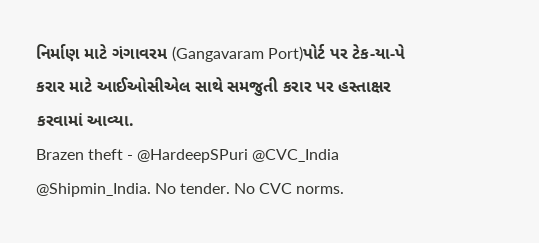નિર્માણ માટે ગંગાવરમ (Gangavaram Port)પોર્ટ પર ટેક-યા-પે કરાર માટે આઈઓસીએલ સાથે સમજુતી કરાર પર હસ્તાક્ષર કરવામાં આવ્યા.
Brazen theft - @HardeepSPuri @CVC_India @Shipmin_India. No tender. No CVC norms.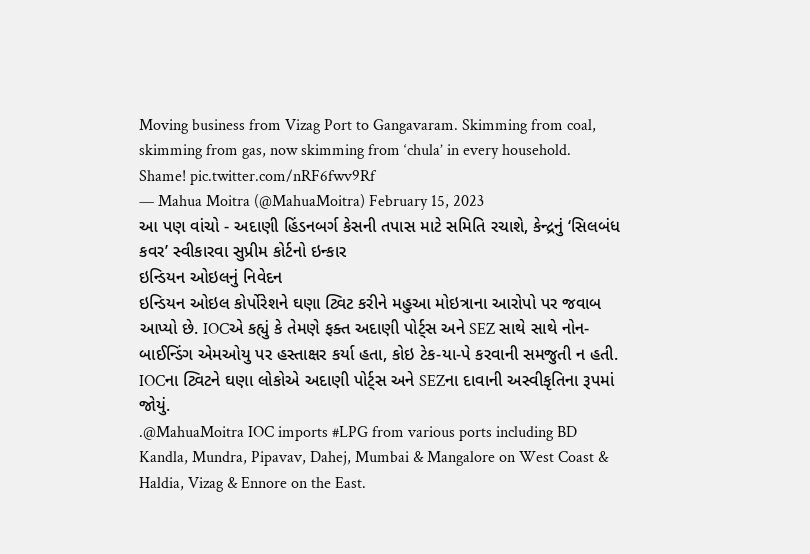Moving business from Vizag Port to Gangavaram. Skimming from coal, skimming from gas, now skimming from ‘chula’ in every household. Shame! pic.twitter.com/nRF6fwv9Rf
— Mahua Moitra (@MahuaMoitra) February 15, 2023
આ પણ વાંચો - અદાણી હિંડનબર્ગ કેસની તપાસ માટે સમિતિ રચાશે, કેન્દ્રનું ‘સિલબંધ કવર’ સ્વીકારવા સુપ્રીમ કોર્ટનો ઇન્કાર
ઇન્ડિયન ઓઇલનું નિવેદન
ઇન્ડિયન ઓઇલ કોર્પોરેશને ઘણા ટ્વિટ કરીને મહુઆ મોઇત્રાના આરોપો પર જવાબ આપ્યો છે. IOCએ કહ્યું કે તેમણે ફક્ત અદાણી પોર્ટ્સ અને SEZ સાથે સાથે નોન-બાઈન્ડિંગ એમઓયુ પર હસ્તાક્ષર કર્યા હતા, કોઇ ટેક-યા-પે કરવાની સમજુતી ન હતી. IOCના ટ્વિટને ઘણા લોકોએ અદાણી પોર્ટ્સ અને SEZના દાવાની અસ્વીકૃતિના રૂપમાં જોયું.
.@MahuaMoitra IOC imports #LPG from various ports including BD Kandla, Mundra, Pipavav, Dahej, Mumbai & Mangalore on West Coast & Haldia, Vizag & Ennore on the East.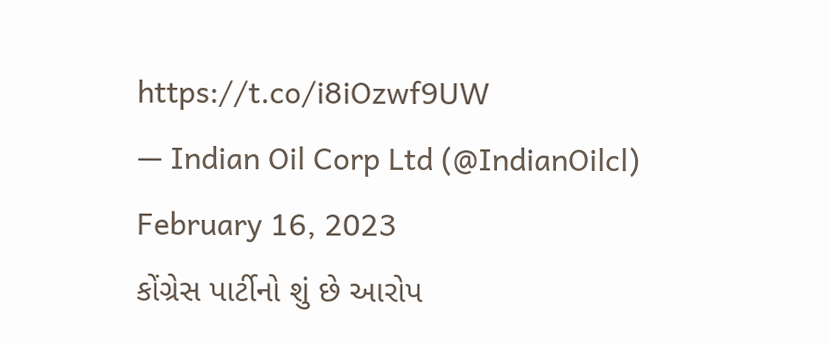https://t.co/i8iOzwf9UW
— Indian Oil Corp Ltd (@IndianOilcl) February 16, 2023
કોંગ્રેસ પાર્ટીનો શું છે આરોપ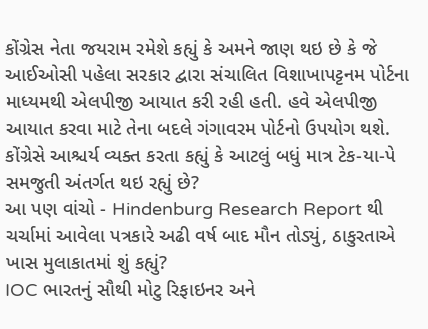કોંગ્રેસ નેતા જયરામ રમેશે કહ્યું કે અમને જાણ થઇ છે કે જે આઈઓસી પહેલા સરકાર દ્વારા સંચાલિત વિશાખાપટ્ટનમ પોર્ટના માધ્યમથી એલપીજી આયાત કરી રહી હતી. હવે એલપીજી આયાત કરવા માટે તેના બદલે ગંગાવરમ પોર્ટનો ઉપયોગ થશે. કોંગ્રેસે આશ્ચર્ય વ્યક્ત કરતા કહ્યું કે આટલું બધું માત્ર ટેક-યા-પે સમજુતી અંતર્ગત થઇ રહ્યું છે?
આ પણ વાંચો - Hindenburg Research Report થી ચર્ચામાં આવેલા પત્રકારે અઢી વર્ષ બાદ મૌન તોડ્યું, ઠાકુરતાએ ખાસ મુલાકાતમાં શું કહ્યું?
IOC ભારતનું સૌથી મોટુ રિફાઇનર અને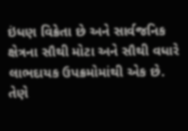ઇંધણ વિક્રેતા છે અને સાર્વજનિક ક્ષેત્રના સૌથી મોટા અને સૌથી વધારે લાભદાયક ઉપક્રમોમાંથી એક છે. તેણે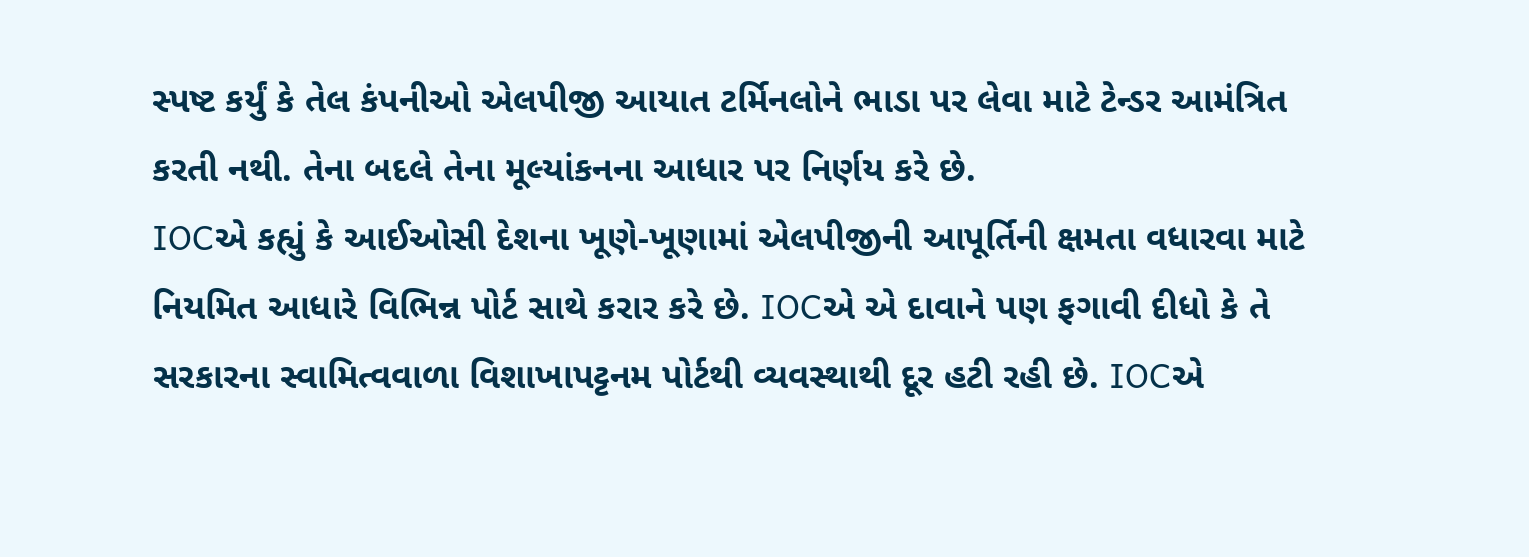સ્પષ્ટ કર્યું કે તેલ કંપનીઓ એલપીજી આયાત ટર્મિનલોને ભાડા પર લેવા માટે ટેન્ડર આમંત્રિત કરતી નથી. તેના બદલે તેના મૂલ્યાંકનના આધાર પર નિર્ણય કરે છે.
IOCએ કહ્યું કે આઈઓસી દેશના ખૂણે-ખૂણામાં એલપીજીની આપૂર્તિની ક્ષમતા વધારવા માટે નિયમિત આધારે વિભિન્ન પોર્ટ સાથે કરાર કરે છે. IOCએ એ દાવાને પણ ફગાવી દીધો કે તે સરકારના સ્વામિત્વવાળા વિશાખાપટ્ટનમ પોર્ટથી વ્યવસ્થાથી દૂર હટી રહી છે. IOCએ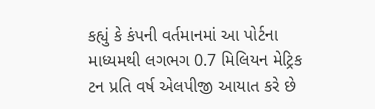કહ્યું કે કંપની વર્તમાનમાં આ પોર્ટના માધ્યમથી લગભગ 0.7 મિલિયન મેટ્રિક ટન પ્રતિ વર્ષ એલપીજી આયાત કરે છે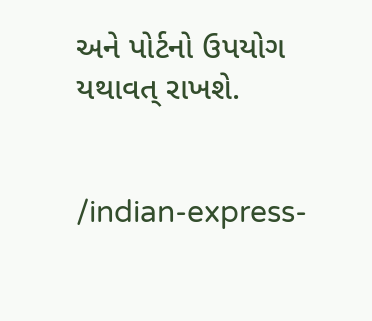અને પોર્ટનો ઉપયોગ યથાવત્ રાખશે.


/indian-express-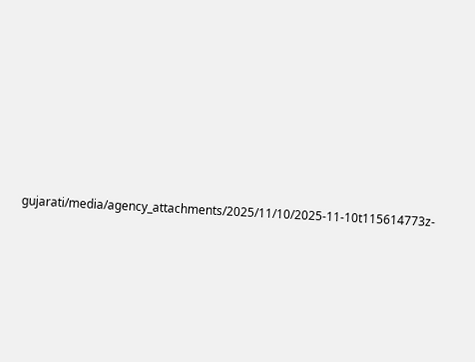gujarati/media/agency_attachments/2025/11/10/2025-11-10t115614773z-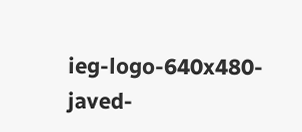ieg-logo-640x480-javed-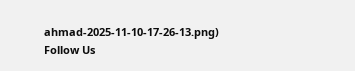ahmad-2025-11-10-17-26-13.png)
Follow Us